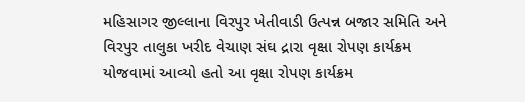મહિસાગર જીલ્લાના વિરપુર ખેતીવાડી ઉત્પન્ન બજાર સમિતિ અને વિરપુર તાલુકા ખરીદ વેચાણ સંઘ દ્રારા વૃક્ષા રોપણ કાર્યક્રમ યોજવામાં આવ્યો હતો આ વૃક્ષા રોપણ કાર્યક્રમ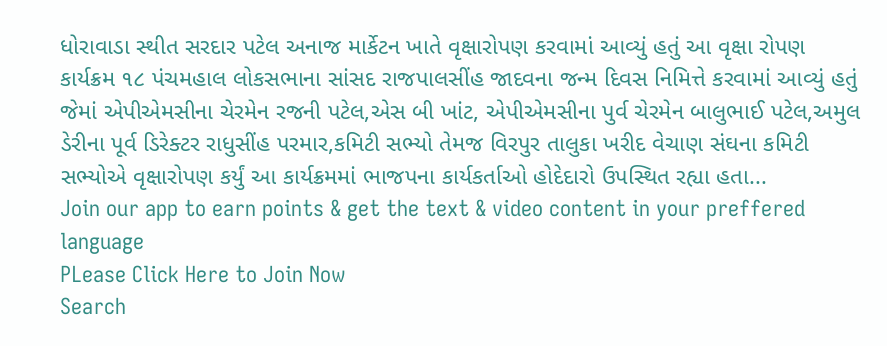ધોરાવાડા સ્થીત સરદાર પટેલ અનાજ માર્કેટન ખાતે વૃક્ષારોપણ કરવામાં આવ્યું હતું આ વૃક્ષા રોપણ કાર્યક્રમ ૧૮ પંચમહાલ લોકસભાના સાંસદ રાજપાલસીંહ જાદવના જન્મ દિવસ નિમિત્તે કરવામાં આવ્યું હતું જેમાં એપીએમસીના ચેરમેન રજની પટેલ,એસ બી ખાંટ, એપીએમસીના પુર્વ ચેરમેન બાલુભાઈ પટેલ,અમુલ ડેરીના પૂર્વ ડિરેક્ટર રાધુસીંહ પરમાર,કમિટી સભ્યો તેમજ વિરપુર તાલુકા ખરીદ વેચાણ સંઘના કમિટી સભ્યોએ વૃક્ષારોપણ કર્યું આ કાર્યક્રમમાં ભાજપના કાર્યકર્તાઓ હોદેદારો ઉપસ્થિત રહ્યા હતા...
Join our app to earn points & get the text & video content in your preffered language
PLease Click Here to Join Now
Search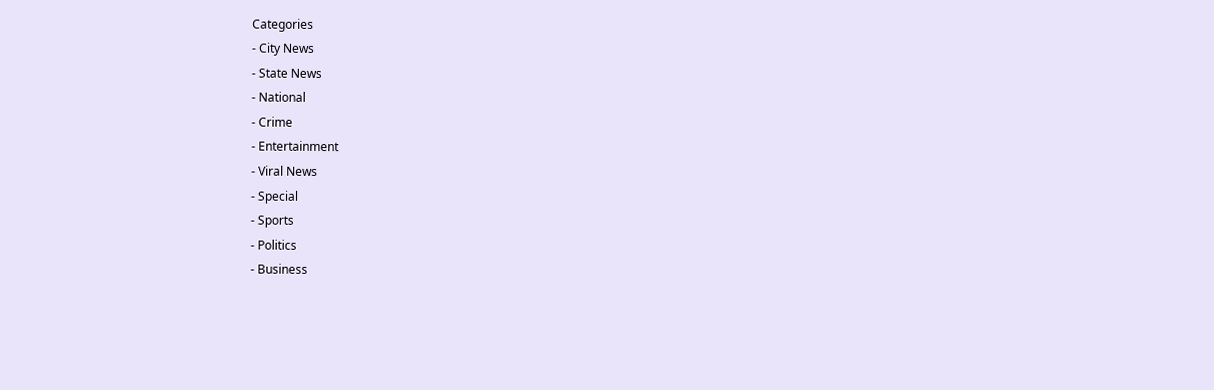Categories
- City News
- State News
- National
- Crime
- Entertainment
- Viral News
- Special
- Sports
- Politics
- Business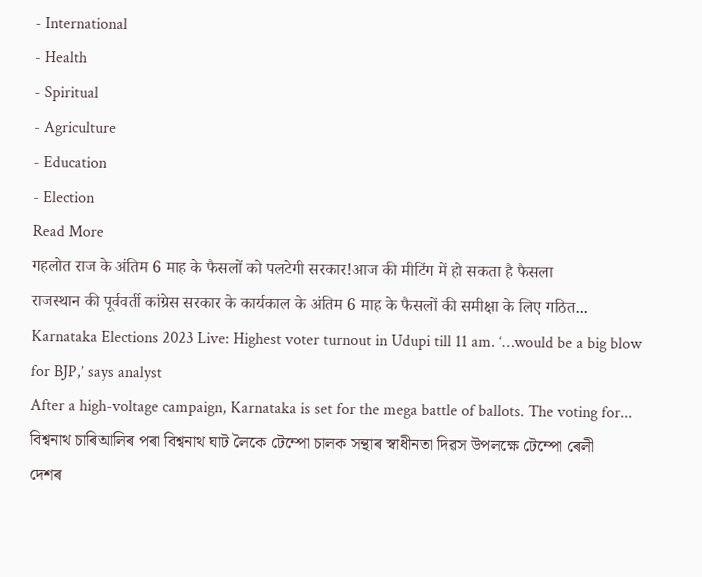- International
- Health
- Spiritual
- Agriculture
- Education
- Election
Read More
गहलोत राज के अंतिम 6 माह के फैसलों को पलटेगी सरकार!आज की मीटिंग में हो सकता है फैसला
राजस्थान की पूर्ववर्ती कांग्रेस सरकार के कार्यकाल के अंतिम 6 माह के फैसलों की समीक्षा के लिए गठित...
Karnataka Elections 2023 Live: Highest voter turnout in Udupi till 11 am. ‘…would be a big blow for BJP,’ says analyst
After a high-voltage campaign, Karnataka is set for the mega battle of ballots. The voting for...
বিশ্বনাথ চাৰিআলিৰ পৰা বিশ্বনাথ ঘাট লৈকে টেম্পো চালক সন্থাৰ স্বাধীনতা দিৱস উপলক্ষে টেম্পো ৰেলী
দেশৰ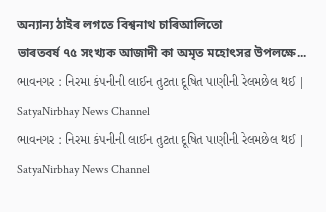অন্যান্য ঠাইৰ লগতে বিশ্বনাথ চাৰিআলিতো
ভাৰতবৰ্ষ ৭৫ সংখ্যক আজাদী কা অমৃত মহোৎসৱ উপলক্ষে...
ભાવનગર : નિરમા કંપનીની લાઈન તુટતા દૂષિત પાણીની રેલમછેલ થઈ | SatyaNirbhay News Channel
ભાવનગર : નિરમા કંપનીની લાઈન તુટતા દૂષિત પાણીની રેલમછેલ થઈ | SatyaNirbhay News Channel